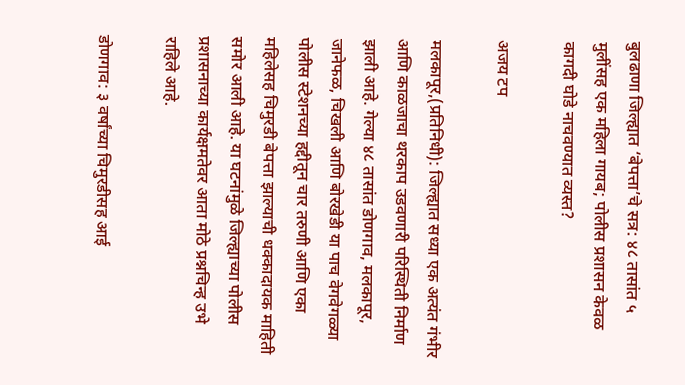बुलढाणा जिल्ह्यात ‘बेपत्ता’चे सत्र: ४८ तासांत ५ मुलींसह एक महिला गायब; पोलीस प्रशासन केवळ कागदी घोडे नाचवण्यात व्यस्त?

अजय टप

मलकापूर,(प्रतिनिधी): जिल्ह्यात सध्या एक अत्यंत गंभीर आणि काळजाचा थरकाप उडवणारी परिस्थिती निर्माण झाली आहे. गेल्या ४८ तासांत डोणगाव, मलकापूर, जानेफळ, चिखली आणि बोरखेडी या पाच वेगवेगळ्या पोलीस स्टेशनच्या हद्दीतून चार तरुणी आणि एका महिलेसह चिमुरडी बेपत्ता झाल्याची धक्कादायक माहिती समोर आली आहे. या घटनांमुळे जिल्ह्याच्या पोलीस प्रशासनाच्या कार्यक्षमतेवर आता मोठे प्रश्नचिन्ह उभे राहिले आहे.

डोणगाव: ३ वर्षांच्या चिमुरडीसह आई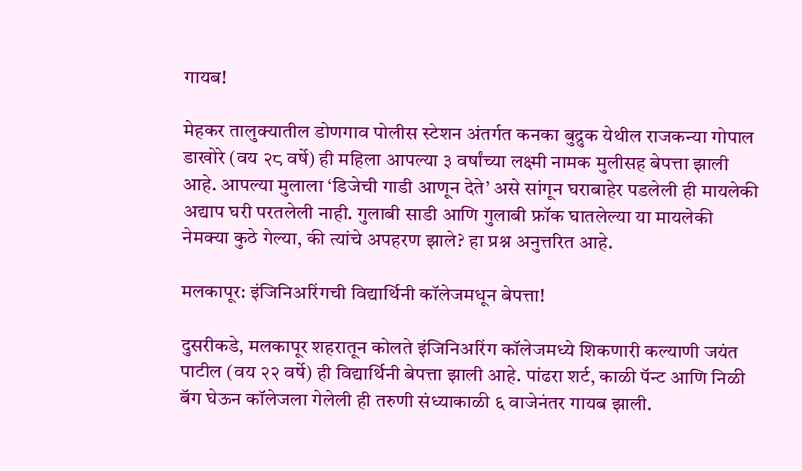गायब!

मेहकर तालुक्यातील डोणगाव पोलीस स्टेशन अंतर्गत कनका बुद्रुक येथील राजकन्या गोपाल डाखोरे (वय २८ वर्षे) ही महिला आपल्या ३ वर्षांच्या लक्ष्मी नामक मुलीसह बेपत्ता झाली आहे. आपल्या मुलाला ‘डिजेची गाडी आणून देते’ असे सांगून घराबाहेर पडलेली ही मायलेकी अद्याप घरी परतलेली नाही. गुलाबी साडी आणि गुलाबी फ्रॉक घातलेल्या या मायलेकी नेमक्या कुठे गेल्या, की त्यांचे अपहरण झाले? हा प्रश्न अनुत्तरित आहे.

मलकापूर: इंजिनिअरिंगची विद्यार्थिनी कॉलेजमधून बेपत्ता!

दुसरीकडे, मलकापूर शहरातून कोलते इंजिनिअरिंग कॉलेजमध्ये शिकणारी कल्याणी जयंत पाटील (वय २२ वर्षे) ही विद्यार्थिनी बेपत्ता झाली आहे. पांढरा शर्ट, काळी पॅन्ट आणि निळी बॅग घेऊन कॉलेजला गेलेली ही तरुणी संध्याकाळी ६ वाजेनंतर गायब झाली.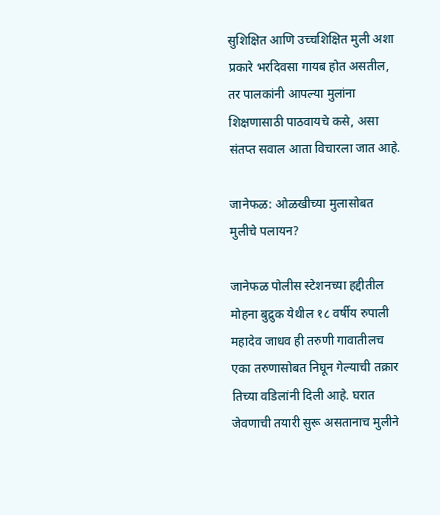सुशिक्षित आणि उच्चशिक्षित मुली अशा प्रकारे भरदिवसा गायब होत असतील, तर पालकांनी आपल्या मुलांना शिक्षणासाठी पाठवायचे कसे, असा संतप्त सवाल आता विचारला जात आहे.

जानेफळ: ओळखीच्या मुलासोबत मुलीचे पलायन?

जानेफळ पोलीस स्टेशनच्या हद्दीतील मोहना बुद्रुक येथील १८ वर्षीय रुपाली महादेव जाधव ही तरुणी गावातीलच एका तरुणासोबत निघून गेल्याची तक्रार तिच्या वडिलांनी दिली आहे. घरात जेवणाची तयारी सुरू असतानाच मुलीने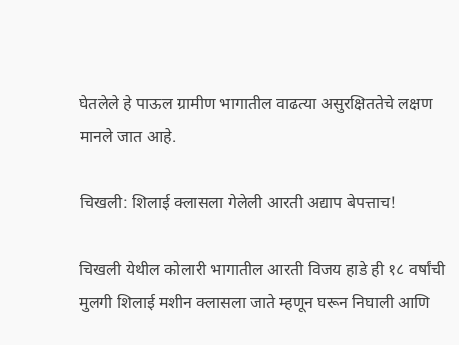घेतलेले हे पाऊल ग्रामीण भागातील वाढत्या असुरक्षिततेचे लक्षण मानले जात आहे.

चिखली: शिलाई क्लासला गेलेली आरती अद्याप बेपत्ताच!

चिखली येथील कोलारी भागातील आरती विजय हाडे ही १८ वर्षांची मुलगी शिलाई मशीन क्लासला जाते म्हणून घरून निघाली आणि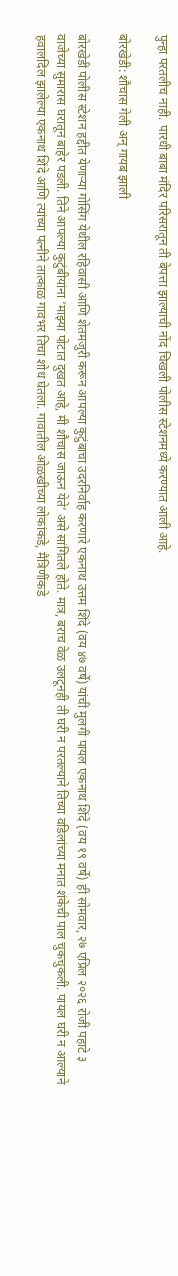पुन्हा परतलीच नाही. पारधी बाबा मंदिर परिसरातून ती बेपत्ता झाल्याची नोंद चिखली पोलीस स्टेशनमध्ये करण्यात आली आहे.

बोरखेडी: शौचास गेली अन् गायब झाली

बोरखेडी पोलीस स्टेशन हद्दीत येणाऱ्या गोसिंग येथील रहिवासी आणि शेतमजुरी करून आपल्या कुटुंबाचा उदरनिर्वाह करणारे एकनाथ उत्तम शिंदे (वय ४७ वर्षे) यांची मुलगी पायल एकनाथ शिंदे (वय १९ वर्षे) ही सोमवार, २७ एप्रिल २०२६ रोजी पहाटे ३ वाजेच्या सुमारास घरातून बाहेर पडली. तिने आपल्या कुटुंबीयांना ‘माझ्या पोटात दुखत आहे, मी शौचास जाऊन येते’ असे सांगितले होते. मात्र, बराच वेळ उलटूनही ती घरी न परतल्याने तिच्या वडिलांच्या मनात शंकेची पाल चुकचुकली. पायल घरी न आल्याने हवालदिल झालेल्या एकनाथ शिंदे आणि त्यांच्या पत्नीने तात्काळ गावभर तिचा शोध घेतला. गावातील ओळखीच्या लोकांकडे, मैत्रिणींकडे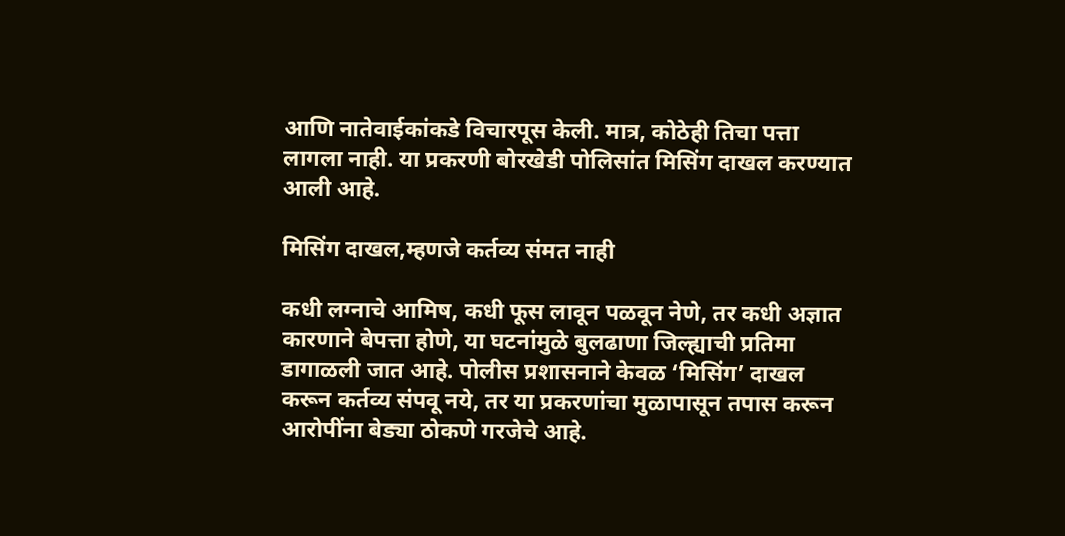आणि नातेवाईकांकडे विचारपूस केली. मात्र, कोठेही तिचा पत्ता लागला नाही. या प्रकरणी बोरखेडी पोलिसांत मिसिंग दाखल करण्यात आली आहे.

मिसिंग दाखल,म्हणजे कर्तव्य संमत नाही

कधी लग्नाचे आमिष, कधी फूस लावून पळवून नेणे, तर कधी अज्ञात कारणाने बेपत्ता होणे, या घटनांमुळे बुलढाणा जिल्ह्याची प्रतिमा डागाळली जात आहे. पोलीस प्रशासनाने केवळ ‘मिसिंग’ दाखल करून कर्तव्य संपवू नये, तर या प्रकरणांचा मुळापासून तपास करून आरोपींना बेड्या ठोकणे गरजेचे आहे.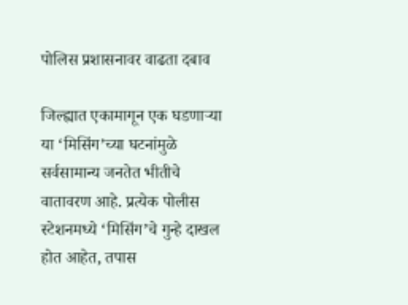पोलिस प्रशासनावर वाढता दबाव

जिल्ह्यात एकामागून एक घडणाऱ्या या ‘मिसिंग’च्या घटनांमुळे सर्वसामान्य जनतेत भीतीचे वातावरण आहे. प्रत्येक पोलीस स्टेशनमध्ये ‘मिसिंग’चे गुन्हे दाखल होत आहेत, तपास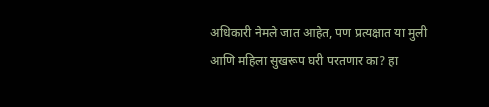अधिकारी नेमले जात आहेत, पण प्रत्यक्षात या मुली आणि महिला सुखरूप घरी परतणार का? हा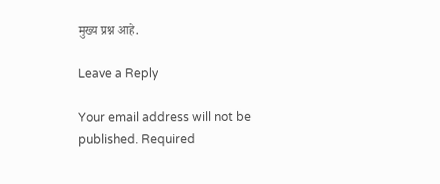मुख्य प्रश्न आहे.

Leave a Reply

Your email address will not be published. Required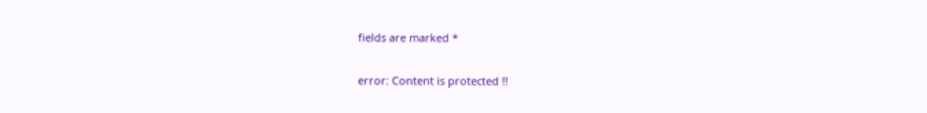fields are marked *

error: Content is protected !!